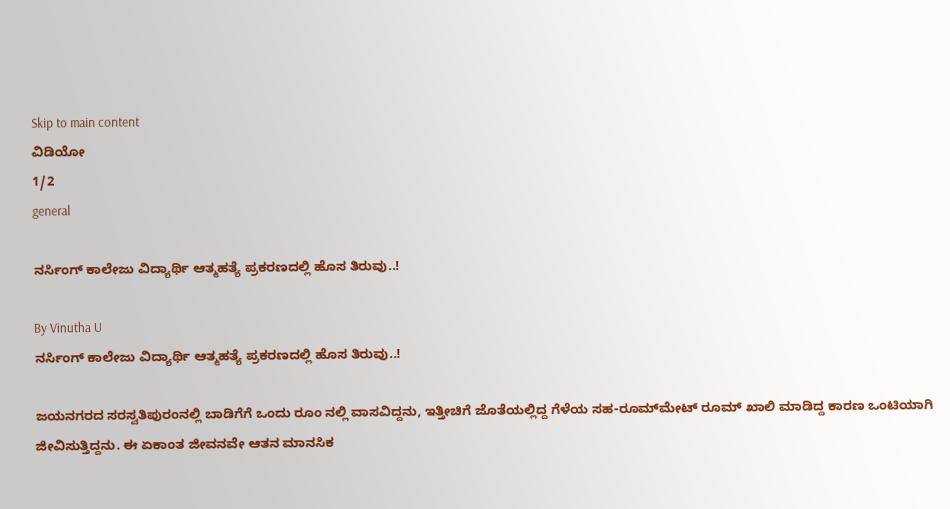Skip to main content
ವಿಡಿಯೋ
1/2
general

ನರ್ಸಿಂಗ್ ಕಾಲೇಜು ವಿದ್ಯಾರ್ಥಿ ಆತ್ಮಹತ್ಯೆ ಪ್ರಕರಣದಲ್ಲಿ ಹೊಸ ತಿರುವು..!

By Vinutha U
ನರ್ಸಿಂಗ್ ಕಾಲೇಜು ವಿದ್ಯಾರ್ಥಿ ಆತ್ಮಹತ್ಯೆ ಪ್ರಕರಣದಲ್ಲಿ ಹೊಸ ತಿರುವು..!

ಜಯನಗರದ ಸರಸ್ವತಿಪುರಂನಲ್ಲಿ ಬಾಡಿಗೆಗೆ ಒಂದು ರೂಂ ನಲ್ಲಿ ವಾಸವಿದ್ದನು, ಇತ್ತೀಚಿಗೆ ಜೊತೆಯಲ್ಲಿದ್ದ ಗೆಳೆಯ ಸಹ-ರೂಮ್‌ಮೇಟ್ ರೂಮ್ ಖಾಲಿ ಮಾಡಿದ್ದ ಕಾರಣ ಒಂಟಿಯಾಗಿ ಜೀವಿಸುತ್ತಿದ್ದನು. ಈ ಏಕಾಂತ ಜೀವನವೇ ಆತನ ಮಾನಸಿಕ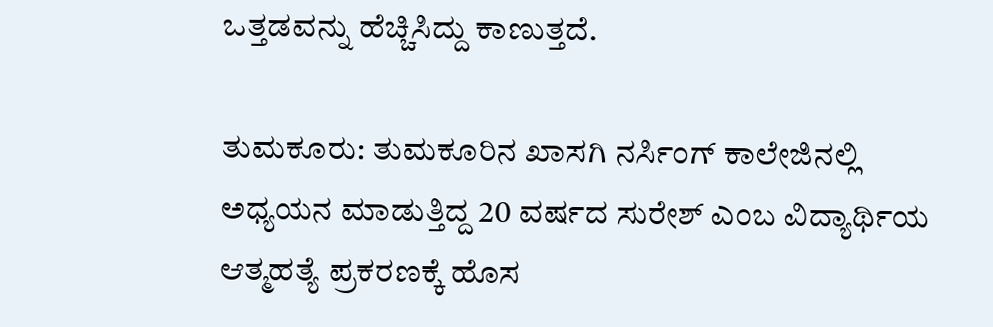ಒತ್ತಡವನ್ನು ಹೆಚ್ಚಿಸಿದ್ದು ಕಾಣುತ್ತದೆ.

ತುಮಕೂರು: ತುಮಕೂರಿನ ಖಾಸಗಿ ನರ್ಸಿಂಗ್ ಕಾಲೇಜಿನಲ್ಲಿ ಅಧ್ಯಯನ ಮಾಡುತ್ತಿದ್ದ 20 ವರ್ಷದ ಸುರೇಶ್ ಎಂಬ ವಿದ್ಯಾರ್ಥಿಯ ಆತ್ಮಹತ್ಯೆ ಪ್ರಕರಣಕ್ಕೆ ಹೊಸ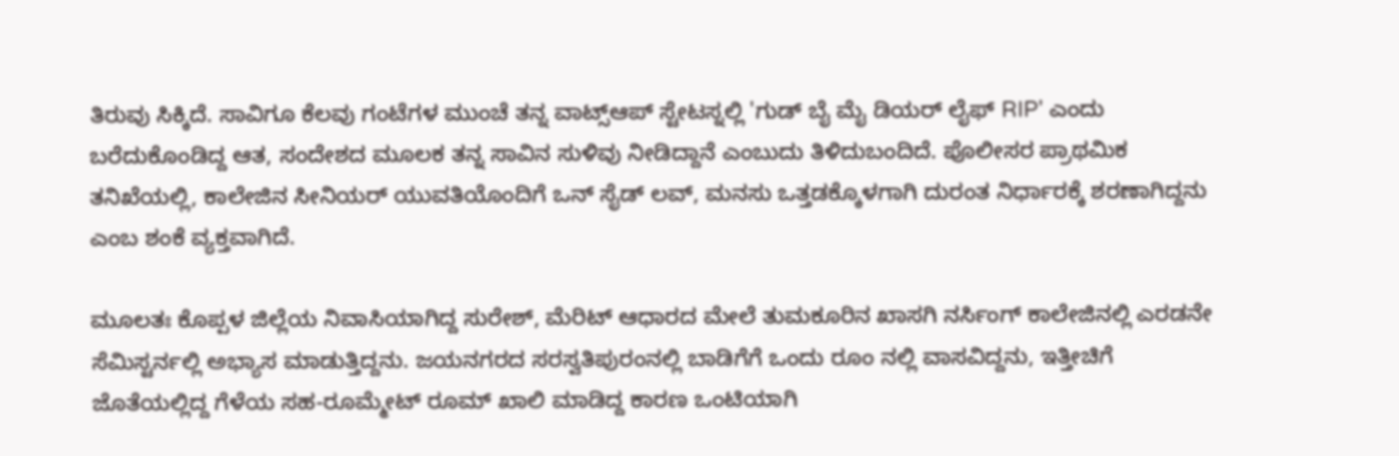ತಿರುವು ಸಿಕ್ಕಿದೆ. ಸಾವಿಗೂ ಕೆಲವು ಗಂಟೆಗಳ ಮುಂಚೆ ತನ್ನ ವಾಟ್ಸ್ಆಪ್ ಸ್ಟೇಟಸ್ನಲ್ಲಿ 'ಗುಡ್ ಬೈ ಮೈ ಡಿಯರ್ ಲೈಫ್ RIP' ಎಂದು ಬರೆದುಕೊಂಡಿದ್ದ ಆತ, ಸಂದೇಶದ ಮೂಲಕ ತನ್ನ ಸಾವಿನ ಸುಳಿವು ನೀಡಿದ್ದಾನೆ ಎಂಬುದು ತಿಳಿದುಬಂದಿದೆ. ಪೊಲೀಸರ ಪ್ರಾಥಮಿಕ ತನಿಖೆಯಲ್ಲಿ, ಕಾಲೇಜಿನ ಸೀನಿಯರ್ ಯುವತಿಯೊಂದಿಗೆ ಒನ್ ಸೈಡ್ ಲವ್, ಮನಸು ಒತ್ತಡಕ್ಕೊಳಗಾಗಿ ದುರಂತ ನಿರ್ಧಾರಕ್ಕೆ ಶರಣಾಗಿದ್ದನು ಎಂಬ ಶಂಕೆ ವ್ಯಕ್ತವಾಗಿದೆ.

ಮೂಲತಃ ಕೊಪ್ಪಳ ಜಿಲ್ಲೆಯ ನಿವಾಸಿಯಾಗಿದ್ದ ಸುರೇಶ್, ಮೆರಿಟ್ ಆಧಾರದ ಮೇಲೆ ತುಮಕೂರಿನ ಖಾಸಗಿ ನರ್ಸಿಂಗ್ ಕಾಲೇಜಿನಲ್ಲಿ ಎರಡನೇ ಸೆಮಿಸ್ಟರ್ನಲ್ಲಿ ಅಭ್ಯಾಸ ಮಾಡುತ್ತಿದ್ದನು. ಜಯನಗರದ ಸರಸ್ವತಿಪುರಂನಲ್ಲಿ ಬಾಡಿಗೆಗೆ ಒಂದು ರೂಂ ನಲ್ಲಿ ವಾಸವಿದ್ದನು, ಇತ್ತೀಚಿಗೆ ಜೊತೆಯಲ್ಲಿದ್ದ ಗೆಳೆಯ ಸಹ-ರೂಮ್ಮೇಟ್ ರೂಮ್ ಖಾಲಿ ಮಾಡಿದ್ದ ಕಾರಣ ಒಂಟಿಯಾಗಿ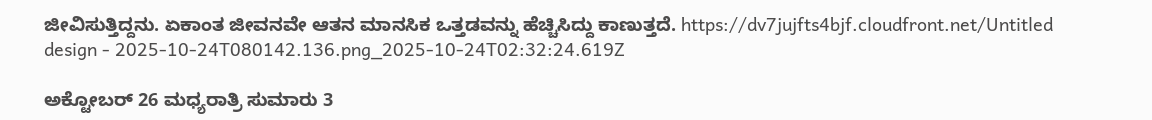ಜೀವಿಸುತ್ತಿದ್ದನು. ಏಕಾಂತ ಜೀವನವೇ ಆತನ ಮಾನಸಿಕ ಒತ್ತಡವನ್ನು ಹೆಚ್ಚಿಸಿದ್ದು ಕಾಣುತ್ತದೆ. https://dv7jujfts4bjf.cloudfront.net/Untitled design - 2025-10-24T080142.136.png_2025-10-24T02:32:24.619Z

ಅಕ್ಟೋಬರ್ 26 ಮಧ್ಯರಾತ್ರಿ ಸುಮಾರು 3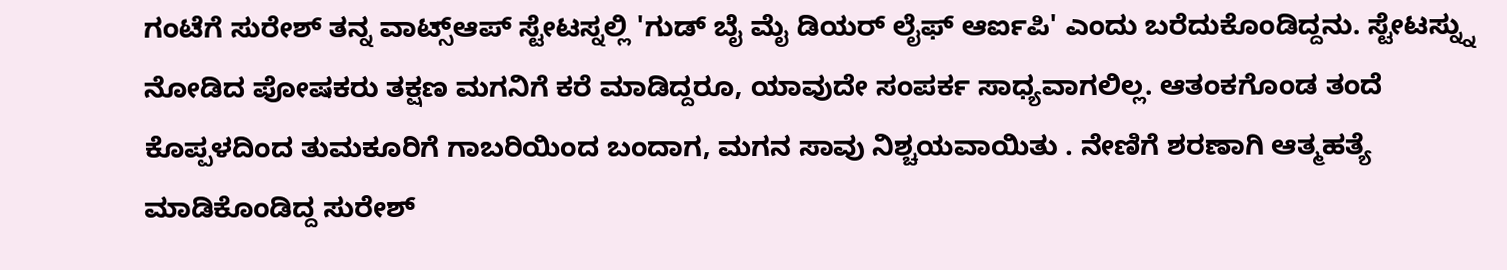ಗಂಟೆಗೆ ಸುರೇಶ್ ತನ್ನ ವಾಟ್ಸ್ಆಪ್ ಸ್ಟೇಟಸ್ನಲ್ಲಿ 'ಗುಡ್ ಬೈ ಮೈ ಡಿಯರ್ ಲೈಫ್ ಆರ್ಐಪಿ' ಎಂದು ಬರೆದುಕೊಂಡಿದ್ದನು. ಸ್ಟೇಟಸ್ನ್ನು ನೋಡಿದ ಪೋಷಕರು ತಕ್ಷಣ ಮಗನಿಗೆ ಕರೆ ಮಾಡಿದ್ದರೂ, ಯಾವುದೇ ಸಂಪರ್ಕ ಸಾಧ್ಯವಾಗಲಿಲ್ಲ. ಆತಂಕಗೊಂಡ ತಂದೆ ಕೊಪ್ಪಳದಿಂದ ತುಮಕೂರಿಗೆ ಗಾಬರಿಯಿಂದ ಬಂದಾಗ, ಮಗನ ಸಾವು ನಿಶ್ಚಯವಾಯಿತು . ನೇಣಿಗೆ ಶರಣಾಗಿ ಆತ್ಮಹತ್ಯೆ ಮಾಡಿಕೊಂಡಿದ್ದ ಸುರೇಶ್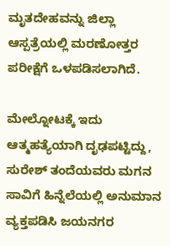ಮೃತದೇಹವನ್ನು ಜಿಲ್ಲಾ ಆಸ್ಪತ್ರೆಯಲ್ಲಿ ಮರಣೋತ್ತರ ಪರೀಕ್ಷೆಗೆ ಒಳಪಡಿಸಲಾಗಿದೆ.

ಮೇಲ್ನೋಟಕ್ಕೆ ಇದು ಆತ್ಮಹತ್ಯೆಯಾಗಿ ದೃಢಪಟ್ಟಿದ್ದು, ಸುರೇಶ್ ತಂದೆಯವರು ಮಗನ ಸಾವಿಗೆ ಹಿನ್ನೆಲೆಯಲ್ಲಿ ಅನುಮಾನ ವ್ಯಕ್ತಪಡಿಸಿ ಜಯನಗರ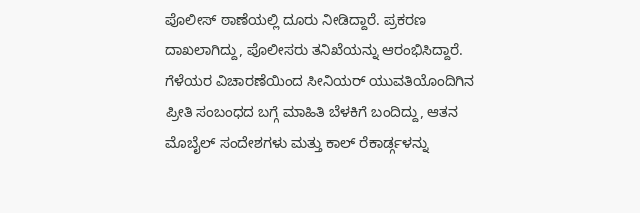ಪೊಲೀಸ್ ಠಾಣೆಯಲ್ಲಿ ದೂರು ನೀಡಿದ್ದಾರೆ. ಪ್ರಕರಣ ದಾಖಲಾಗಿದ್ದು, ಪೊಲೀಸರು ತನಿಖೆಯನ್ನು ಆರಂಭಿಸಿದ್ದಾರೆ. ಗೆಳೆಯರ ವಿಚಾರಣೆಯಿಂದ ಸೀನಿಯರ್ ಯುವತಿಯೊಂದಿಗಿನ ಪ್ರೀತಿ ಸಂಬಂಧದ ಬಗ್ಗೆ ಮಾಹಿತಿ ಬೆಳಕಿಗೆ ಬಂದಿದ್ದು, ಆತನ ಮೊಬೈಲ್ ಸಂದೇಶಗಳು ಮತ್ತು ಕಾಲ್ ರೆಕಾರ್ಡ್ಗಳನ್ನು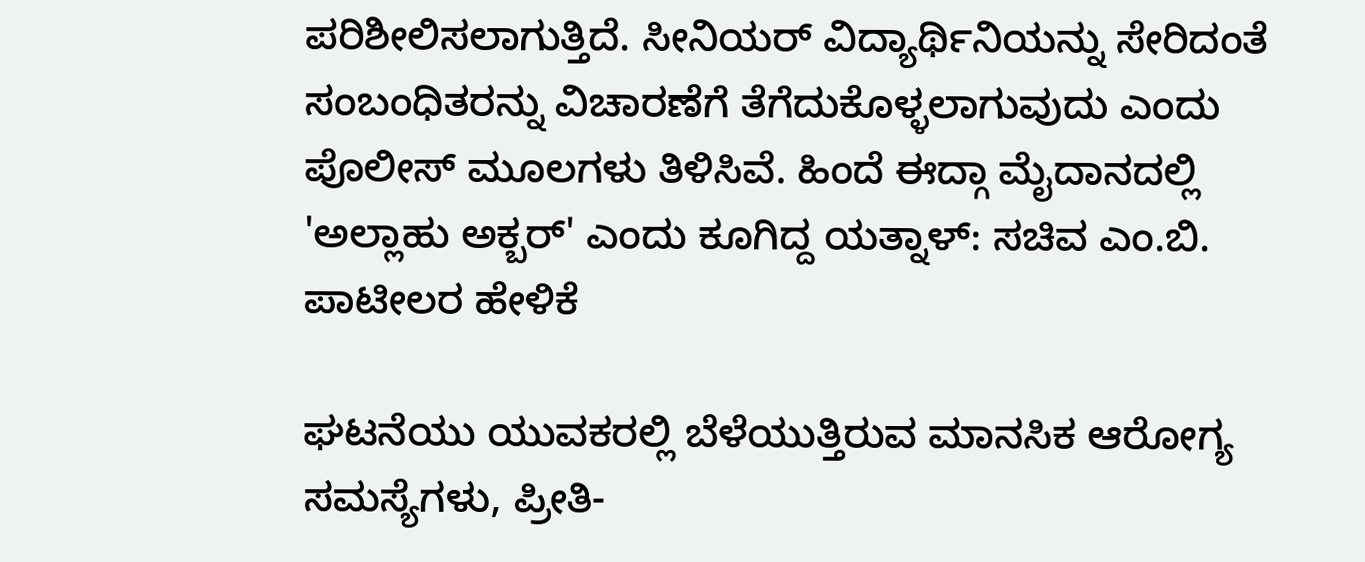ಪರಿಶೀಲಿಸಲಾಗುತ್ತಿದೆ. ಸೀನಿಯರ್ ವಿದ್ಯಾರ್ಥಿನಿಯನ್ನು ಸೇರಿದಂತೆ ಸಂಬಂಧಿತರನ್ನು ವಿಚಾರಣೆಗೆ ತೆಗೆದುಕೊಳ್ಳಲಾಗುವುದು ಎಂದು ಪೊಲೀಸ್ ಮೂಲಗಳು ತಿಳಿಸಿವೆ. ಹಿಂದೆ ಈದ್ಗಾ ಮೈದಾನದಲ್ಲಿ 'ಅಲ್ಲಾಹು ಅಕ್ಬರ್' ಎಂದು ಕೂಗಿದ್ದ ಯತ್ನಾಳ್: ಸಚಿವ ಎಂ.ಬಿ. ಪಾಟೀಲರ ಹೇಳಿಕೆ

ಘಟನೆಯು ಯುವಕರಲ್ಲಿ ಬೆಳೆಯುತ್ತಿರುವ ಮಾನಸಿಕ ಆರೋಗ್ಯ ಸಮಸ್ಯೆಗಳು, ಪ್ರೀತಿ-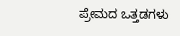ಪ್ರೇಮದ ಒತ್ತಡಗಳು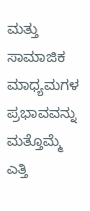ಮತ್ತು ಸಾಮಾಜಿಕ ಮಾಧ್ಯಮಗಳ ಪ್ರಭಾವವನ್ನು ಮತ್ತೊಮ್ಮೆ ಎತ್ತಿ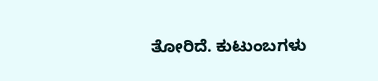ತೋರಿದೆ. ಕುಟುಂಬಗಳು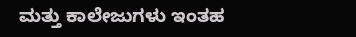ಮತ್ತು ಕಾಲೇಜುಗಳು ಇಂತಹ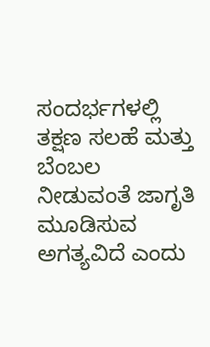ಸಂದರ್ಭಗಳಲ್ಲಿ ತಕ್ಷಣ ಸಲಹೆ ಮತ್ತು ಬೆಂಬಲ ನೀಡುವಂತೆ ಜಾಗೃತಿ ಮೂಡಿಸುವ ಅಗತ್ಯವಿದೆ ಎಂದು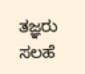ತಜ್ಞರು ಸಲಹೆ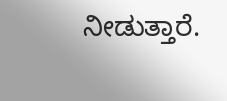ನೀಡುತ್ತಾರೆ.